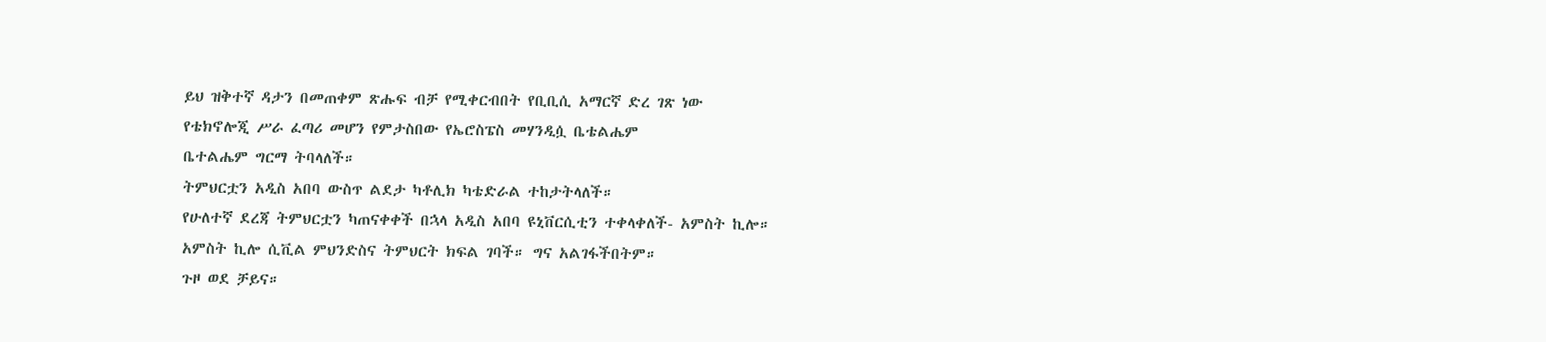ይህ ዝቅተኛ ዳታን በመጠቀም ጽሑፍ ብቻ የሚቀርብበት የቢቢሲ አማርኛ ድረ ገጽ ነው
የቴክኖሎጂ ሥራ ፈጣሪ መሆን የምታስበው የኤሮስፔስ መሃንዲሷ ቤቴልሔም
ቤተልሔም ግርማ ትባላለች።
ትምህርቷን አዲስ አበባ ውስጥ ልደታ ካቶሊክ ካቴድራል ተከታትላለች።
የሁለተኛ ደረጃ ትምህርቷን ካጠናቀቀች በኋላ አዲስ አበባ ዩኒቨርሲቲን ተቀላቀለች- አምስት ኪሎ።
አምስት ኪሎ ሲቪል ምህንድስና ትምህርት ክፍል ገባች። ግና አልገፋችበትም።
ጉዞ ወደ ቻይና።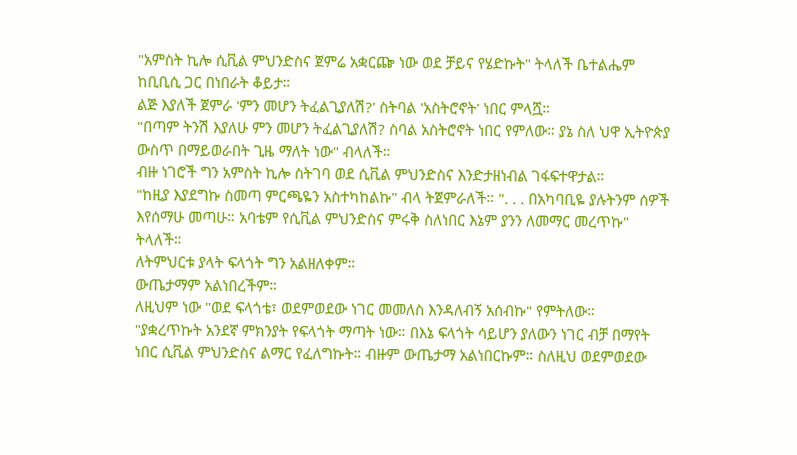"አምስት ኪሎ ሲቪል ምህንድስና ጀምሬ አቋርጬ ነው ወደ ቻይና የሄድኩት" ትላለች ቤተልሔም ከቢቢሲ ጋር በነበራት ቆይታ።
ልጅ እያለች ጀምራ 'ምን መሆን ትፈልጊያለሽ?' ስትባል 'አስትሮኖት' ነበር ምላሿ።
"በጣም ትንሽ እያለሁ ምን መሆን ትፈልጊያለሽ? ስባል አስትሮኖት ነበር የምለው። ያኔ ስለ ህዋ ኢትዮጵያ ውስጥ በማይወራበት ጊዜ ማለት ነው" ብላለች።
ብዙ ነገሮች ግን አምስት ኪሎ ስትገባ ወደ ሲቪል ምህንድስና እንድታዘነብል ገፋፍተዋታል።
"ከዚያ እያደግኩ ስመጣ ምርጫዬን አስተካከልኩ" ብላ ትጀምራለች። ". . . በአካባቢዬ ያሉትንም ሰዎች እየሰማሁ መጣሁ። አባቴም የሲቪል ምህንድስና ምሩቅ ስለነበር እኔም ያንን ለመማር መረጥኩ" ትላለች።
ለትምህርቱ ያላት ፍላጎት ግን አልዘለቀም።
ውጤታማም አልነበረችም።
ለዚህም ነው "ወደ ፍላጎቴ፣ ወደምወደው ነገር መመለስ እንዳለብኝ አሰብኩ" የምትለው።
"ያቋረጥኩት አንደኛ ምክንያት የፍላጎት ማጣት ነው። በእኔ ፍላጎት ሳይሆን ያለውን ነገር ብቻ በማየት ነበር ሲቪል ምህንድስና ልማር የፈለግኩት። ብዙም ውጤታማ አልነበርኩም። ስለዚህ ወደምወደው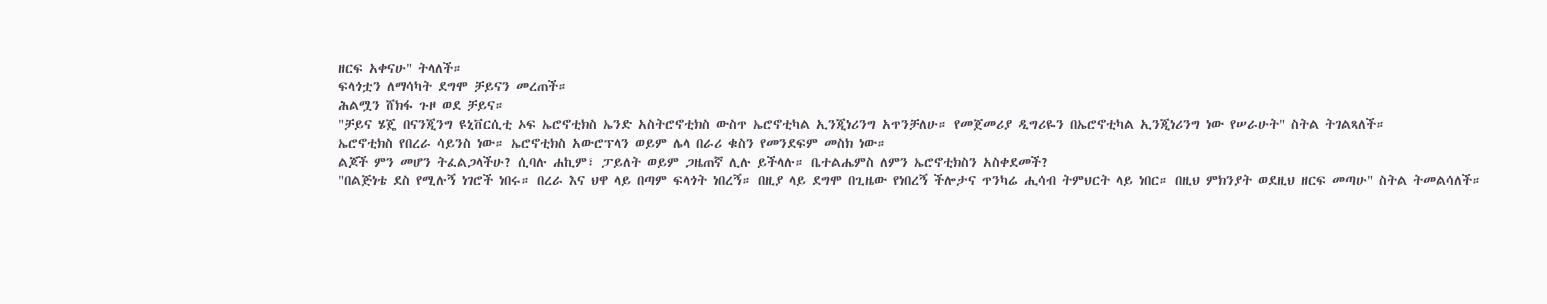ዘርፍ አቀናሁ" ትላለች።
ፍላጎቷን ለማሳካት ደግሞ ቻይናን መረጠች።
ሕልሟን ሸክፋ ጉዞ ወደ ቻይና።
"ቻይና ሄጄ በናንጂንግ ዩኒቨርሲቲ ኦፍ ኤሮኖቲክስ ኤንድ አስትሮኖቲክስ ውስጥ ኤሮኖቲካል ኢንጂነሪንግ አጥንቻለሁ። የመጀመሪያ ዲግሪዬን በኤሮኖቲካል ኢንጂነሪንግ ነው የሠራሁት" ስትል ትገልጻለች።
ኤሮኖቲክስ የበረራ ሳይንስ ነው። ኤሮኖቲክስ አውሮፕላን ወይም ሌላ በራሪ ቁስን የመንደፍም መስክ ነው።
ልጆች ምን መሆን ትፈልጋላችሁ? ሲባሉ ሐኪም፣ ፓይለት ወይም ጋዜጠኛ ሊሉ ይችላሉ። ቤተልሔምስ ለምን ኤሮኖቲክስን አስቀደመች?
"በልጅነቴ ደስ የሚሉኝ ነገሮች ነበሩ። በረራ እና ህዋ ላይ በጣም ፍላጎት ነበረኝ። በዚያ ላይ ደግሞ በጊዜው የነበረኝ ችሎታና ጥንካሬ ሒሳብ ትምህርት ላይ ነበር። በዚህ ምክንያት ወደዚህ ዘርፍ መጣሁ" ስትል ትመልሳለች።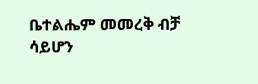ቤተልሔም መመረቅ ብቻ ሳይሆን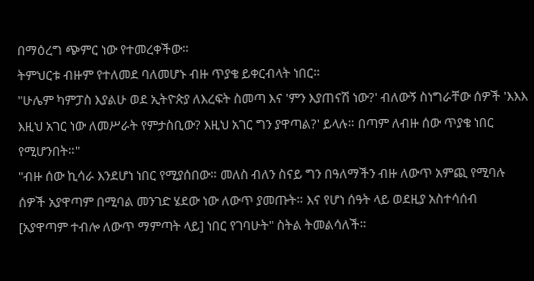በማዕረግ ጭምር ነው የተመረቀችው።
ትምህርቱ ብዙም የተለመደ ባለመሆኑ ብዙ ጥያቄ ይቀርብላት ነበር።
"ሁሌም ካምፓስ እያልሁ ወደ ኢትዮጵያ ለእረፍት ስመጣ እና 'ምን እያጠናሽ ነው?' ብለውኝ ስነግራቸው ሰዎች 'እእእ እዚህ አገር ነው ለመሥራት የምታስቢው? እዚህ አገር ግን ያዋጣል?' ይላሉ። በጣም ለብዙ ሰው ጥያቄ ነበር የሚሆንበት።"
"ብዙ ሰው ኪሳራ እንደሆነ ነበር የሚያሰበው። መለስ ብለን ስናይ ግን በዓለማችን ብዙ ለውጥ አምጪ የሚባሉ ሰዎች አያዋጣም በሚባል መንገድ ሄደው ነው ለውጥ ያመጡት። እና የሆነ ሰዓት ላይ ወደዚያ አስተሳሰብ [አያዋጣም ተብሎ ለውጥ ማምጣት ላይ] ነበር የገባሁት" ስትል ትመልሳለች።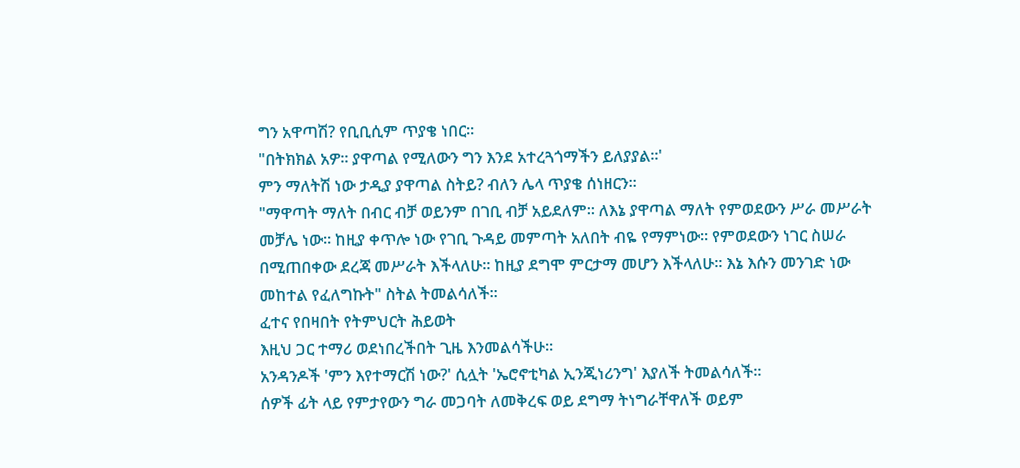ግን አዋጣሽ? የቢቢሲም ጥያቄ ነበር።
"በትክክል አዎ። ያዋጣል የሚለውን ግን እንደ አተረጓጎማችን ይለያያል።'
ምን ማለትሽ ነው ታዲያ ያዋጣል ስትይ? ብለን ሌላ ጥያቄ ሰነዘርን።
"ማዋጣት ማለት በብር ብቻ ወይንም በገቢ ብቻ አይደለም። ለእኔ ያዋጣል ማለት የምወደውን ሥራ መሥራት መቻሌ ነው። ከዚያ ቀጥሎ ነው የገቢ ጉዳይ መምጣት አለበት ብዬ የማምነው። የምወደውን ነገር ስሠራ በሚጠበቀው ደረጃ መሥራት እችላለሁ። ከዚያ ደግሞ ምርታማ መሆን እችላለሁ። እኔ እሱን መንገድ ነው መከተል የፈለግኩት" ስትል ትመልሳለች።
ፈተና የበዛበት የትምህርት ሕይወት
እዚህ ጋር ተማሪ ወደነበረችበት ጊዜ እንመልሳችሁ።
አንዳንዶች 'ምን እየተማርሽ ነው?' ሲሏት 'ኤሮኖቲካል ኢንጂነሪንግ' እያለች ትመልሳለች።
ሰዎች ፊት ላይ የምታየውን ግራ መጋባት ለመቅረፍ ወይ ደግማ ትነግራቸዋለች ወይም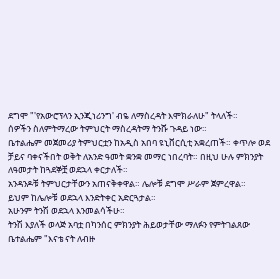ደግሞ "'የአውሮፕላን ኢንጂነሪንግ' ብዬ ለማስረዳት እሞክራለሁ" ትላለች።
ሰዎችን ስለምትማረው ትምህርት ማስረዳትማ ትንሹ ጉዳይ ነው።
ቤተልሔም መጀመሪያ ትምህርቷን ከአዲስ አበባ ዩኒቨርሲቲ አቋረጠች። ቀጥሎ ወደ ቻይና ባቀናችበት ወቅት ለአንድ ዓመት ቋንቋ መማር ነበረባት። በዚህ ሁሉ ምክንያት ለዓመታት ከጓደኞቿ ወደኋላ ቀርታለች።
አንዳንዶቹ ትምህርታቸውን አጠናቅቀዋል። ሌሎቹ ደግሞ ሥራም ጀምረዋል።
ይህም ከሌሎቹ ወደኋላ እንድትቀር አድርጓታል።
አሁንም ትንሽ ወደኋላ እንመልሳችሁ።
ትንሽ እያለች ወላጅ አባቷ በካንሰር ምክንያት ሕይወታቸው ማለፉን የምትገልጸው ቤተልሔም "እናቴ ናት ለብዙ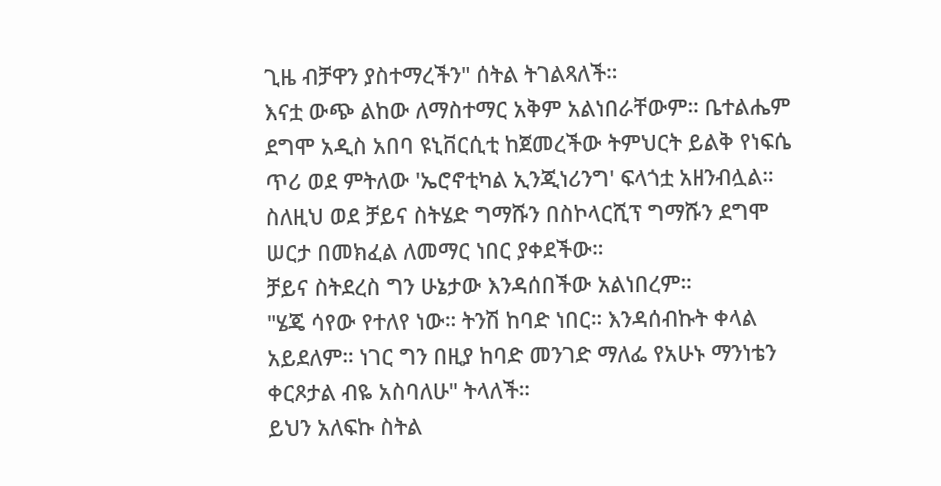ጊዜ ብቻዋን ያስተማረችን" ሰትል ትገልጻለች።
እናቷ ውጭ ልከው ለማስተማር አቅም አልነበራቸውም። ቤተልሔም ደግሞ አዲስ አበባ ዩኒቨርሲቲ ከጀመረችው ትምህርት ይልቅ የነፍሴ ጥሪ ወደ ምትለው 'ኤሮኖቲካል ኢንጂነሪንግ' ፍላጎቷ አዘንብሏል።
ስለዚህ ወደ ቻይና ስትሄድ ግማሹን በስኮላርሺፕ ግማሹን ደግሞ ሠርታ በመክፈል ለመማር ነበር ያቀደችው።
ቻይና ስትደረስ ግን ሁኔታው እንዳሰበችው አልነበረም።
"ሄጄ ሳየው የተለየ ነው። ትንሽ ከባድ ነበር። እንዳሰብኩት ቀላል አይደለም። ነገር ግን በዚያ ከባድ መንገድ ማለፌ የአሁኑ ማንነቴን ቀርጾታል ብዬ አስባለሁ" ትላለች።
ይህን አለፍኩ ስትል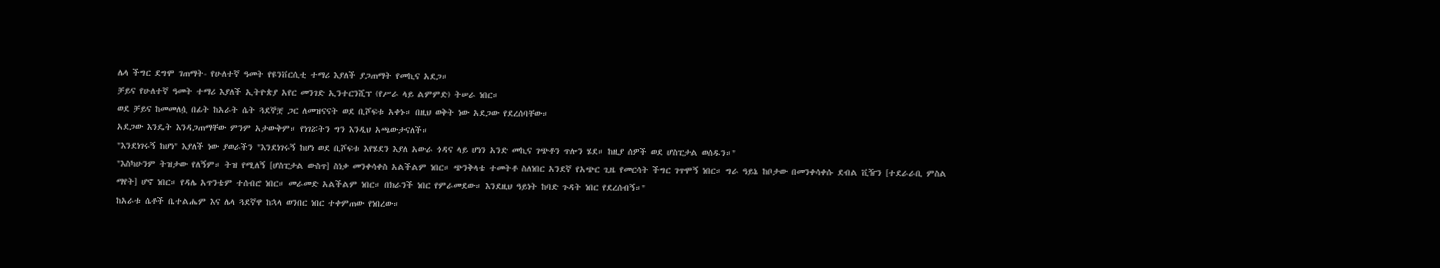ሌላ ችግር ደግሞ ገጠማት- የሁለተኛ ዓመት የዩንቨርሲቲ ተማሪ እያለች ያጋጠማት የመኪና አደጋ።
ቻይና የሁለተኛ ዓመት ተማሪ እያለች ኢትዮጵያ አየር መንገድ ኢንተርንሺፕ (የሥራ ላይ ልምምድ) ትሠራ ነበር።
ወደ ቻይና ከመመለሷ በፊት ከአራት ሴት ጓደኞቿ ጋር ለመዝናናት ወደ ቢሾፍቱ አቀኑ። በዚህ ወቅት ነው አደጋው የደረሰባቸው።
አደጋው እንዴት እንዳጋጠማቸው ምንም አታውቅም። የነገሯትን ግን እንዲህ አጫውታናለች።
"እንደነገሩኝ ከሆነ" እያለች ነው ያወራችን "እንደነገሩኝ ከሆነ ወደ ቢሾፍቱ እየሄደን እያለ አውራ ጎዳና ላይ ሆነን አንድ መኪና ገጭቶን ጥሎን ሄደ። ከዚያ ሰዎች ወደ ሆስፒታል ወሰዱን።"
"እስካሁንም ትዝታው የለኝም። ትዝ የሚለኝ [ሆስፒታል ውስጥ] ስነቃ መንቀሳቀስ አልችልም ነበር። ጭንቅላቴ ተመትቶ ስለነበር አንደኛ የአጭር ጊዜ የመርሳት ችግር ገጥሞኝ ነበር። ግራ ዓይኔ ከቦታው በመንቀሳቀሱ ደብል ቪዥን [ተደራራቢ ምስል ማየት] ሆኖ ነበር። የዳሌ አጥንቴም ተሰብሮ ነበር። መራመድ አልችልም ነበር። በክራንች ነበር የምራመደው። እንደዚህ ዓይነት ከባድ ጉዳት ነበር የደረሰብኝ።"
ከአራቱ ሴቶች ቤተልሔም እና ሌላ ጓደኛዋ ከኋላ ወንበር ነበር ተቀምጠው የነበረው።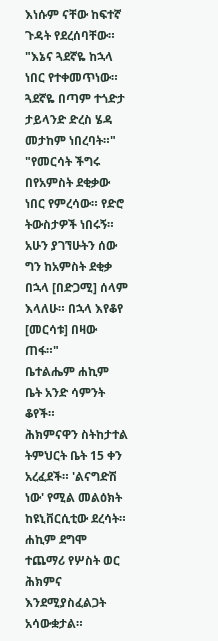እነሱም ናቸው ከፍተኛ ጉዳት የደረሰባቸው።
"እኔና ጓደኛዬ ከኋላ ነበር የተቀመጥነው። ጓደኛዬ በጣም ተጎድታ ታይላንድ ድረስ ሄዳ መታከም ነበረባት።"
"የመርሳት ችግሩ በየአምስት ደቂቃው ነበር የምረሳው። የድሮ ትውስታዎች ነበሩኝ። አሁን ያገኘሁትን ሰው ግን ከአምስት ደቂቃ በኋላ [በድጋሚ] ሰላም እላለሁ። በኋላ እየቆየ [መርሳቱ] በዛው ጠፋ።"
ቤተልሔም ሐኪም ቤት አንድ ሳምንት ቆየች።
ሕክምናዋን ስትከታተል ትምህርት ቤት 15 ቀን አረፈደች። 'ልናግድሽ ነው' የሚል መልዕክት ከዩኒቨርሲቲው ደረሳት።
ሐኪም ደግሞ ተጨማሪ የሦስት ወር ሕክምና እንደሚያስፈልጋት አሳውቋታል።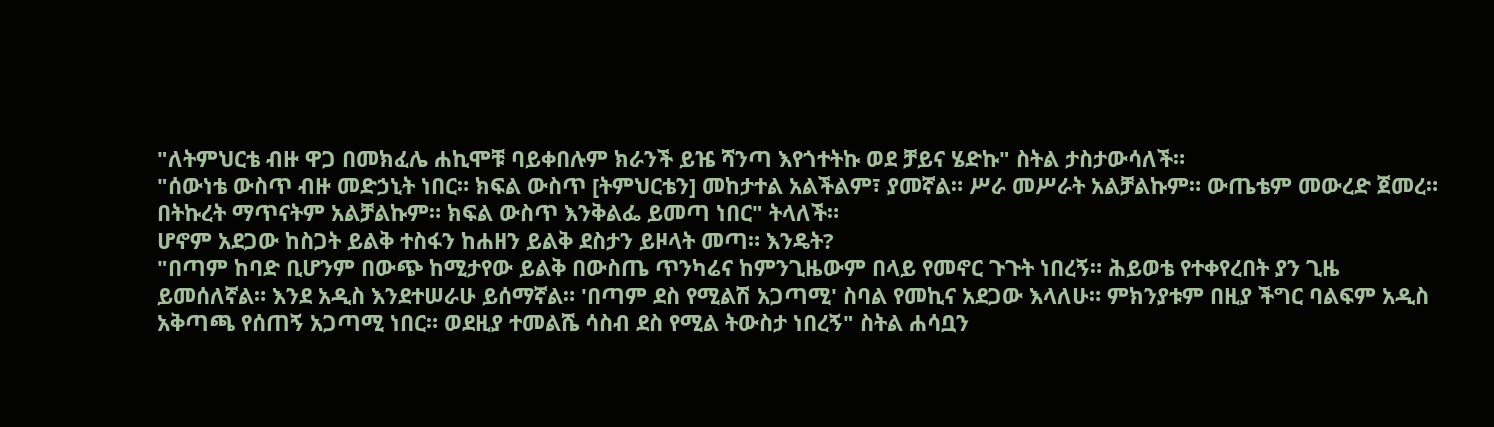"ለትምህርቴ ብዙ ዋጋ በመክፈሌ ሐኪሞቹ ባይቀበሉም ክራንች ይዤ ሻንጣ እየጎተትኩ ወደ ቻይና ሄድኩ" ስትል ታስታውሳለች።
"ሰውነቴ ውስጥ ብዙ መድኃኒት ነበር። ክፍል ውስጥ [ትምህርቴን] መከታተል አልችልም፣ ያመኛል። ሥራ መሥራት አልቻልኩም። ውጤቴም መውረድ ጀመረ። በትኩረት ማጥናትም አልቻልኩም። ክፍል ውስጥ እንቅልፌ ይመጣ ነበር" ትላለች።
ሆኖም አደጋው ከስጋት ይልቅ ተስፋን ከሐዘን ይልቅ ደስታን ይዞላት መጣ። እንዴት?
"በጣም ከባድ ቢሆንም በውጭ ከሚታየው ይልቅ በውስጤ ጥንካሬና ከምንጊዜውም በላይ የመኖር ጉጉት ነበረኝ። ሕይወቴ የተቀየረበት ያን ጊዜ ይመሰለኛል። እንደ አዲስ እንደተሠራሁ ይሰማኛል። 'በጣም ደስ የሚልሽ አጋጣሚ' ስባል የመኪና አደጋው እላለሁ። ምክንያቱም በዚያ ችግር ባልፍም አዲስ አቅጣጫ የሰጠኝ አጋጣሚ ነበር። ወደዚያ ተመልሼ ሳስብ ደስ የሚል ትውስታ ነበረኝ" ስትል ሐሳቧን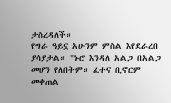ታስረዳለች።
የግራ ዓይኗ አሁንም ምስል እየደራረበ ያሳያታል። "ኑሮ እንዳለ አልጋ በአልጋ መሆን የለበትም። ፈተና ቢኖርም መቀጠል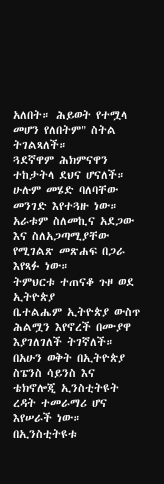አለበት። ሕይወት የተሟላ መሆን የለበትም" ስትል ትገልጻለች።
ጓደኛዋም ሕክምናዋን ተከታትላ ደህና ሆናለች። ሁሉም መሄድ ባለባቸው መንገድ እየተጓዙ ነው።
አራቱም ስለመኪና አደጋው እና ስለአጋጣሚያቸው የሚገልጽ መጽሐፍ በጋራ እየጻፉ ነው።
ትምህርቱ ተጠናቆ ጉዞ ወደ ኢትዮጵያ
ቤተልሔም ኢትዮጵያ ውስጥ ሕልሟን እየኖረች በሙያዋ እያገለገለች ትገኛለች።
በአሁን ወቅት በኢትዮጵያ ስፔንስ ሳይንስ እና ቴክኖሎጂ ኢንስቲትዩት ረዳት ተመራማሪ ሆና እየሠራች ነው።
በኢንስቲትዩቱ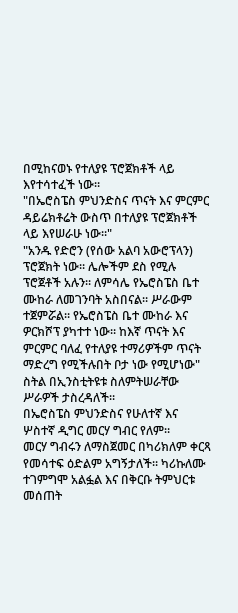በሚከናወኑ የተለያዩ ፕሮጀክቶች ላይ እየተሳተፈች ነው።
"በኤሮስፔስ ምህንድስና ጥናት እና ምርምር ዳይሬክቶሬት ውስጥ በተለያዩ ፕሮጀክቶች ላይ እየሠራሁ ነው።"
"አንዱ የድሮን (የሰው አልባ አውሮፕላን) ፕሮጀክት ነው። ሌሎችም ደስ የሚሉ ፕሮጀቶች አሉን። ለምሳሌ የኤሮስፔስ ቤተ ሙከራ ለመገንባት አስበናል። ሥራውም ተጀምሯል። የኤሮስፔስ ቤተ ሙከራ እና ዎርክሾፕ ያካተተ ነው። ከእኛ ጥናት እና ምርምር ባለፈ የተለያዩ ተማሪዎችም ጥናት ማድረግ የሚችሉበት ቦታ ነው የሚሆነው" ስትል በኢንስቲትዩቱ ስለምትሠራቸው ሥራዎች ታስረዳለች።
በኤሮስፔስ ምህንድስና የሁለተኛ እና ሦስተኛ ዲግር መርሃ ግብር የለም።
መርሃ ግብሩን ለማስጀመር በካሪክለም ቀርጻ የመሳተፍ ዕድልም አግኝታለች። ካሪኩለሙ ተገምግሞ አልፏል እና በቅርቡ ትምህርቱ መሰጠት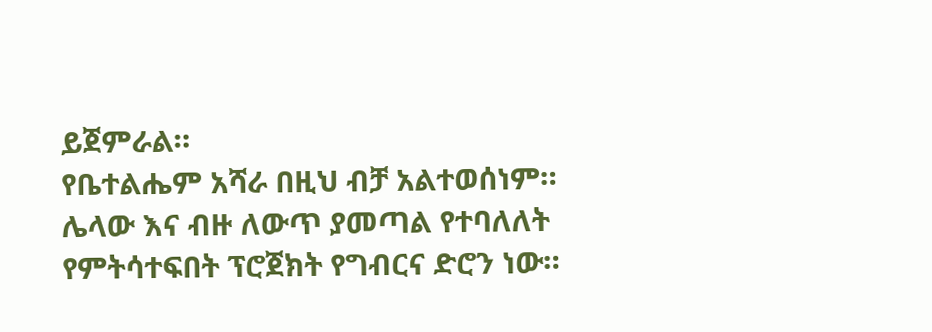ይጀምራል።
የቤተልሔም አሻራ በዚህ ብቻ አልተወሰነም።
ሌላው እና ብዙ ለውጥ ያመጣል የተባለለት የምትሳተፍበት ፕሮጀክት የግብርና ድሮን ነው።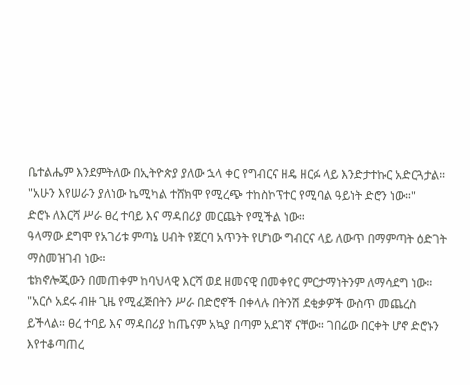ቤተልሔም እንደምትለው በኢትዮጵያ ያለው ኋላ ቀር የግብርና ዘዴ ዘርፉ ላይ እንድታተኩር አድርጓታል።
"አሁን እየሠራን ያለነው ኬሚካል ተሸክሞ የሚረጭ ተከስኮፕተር የሚባል ዓይነት ድሮን ነው።"
ድሮኑ ለእርሻ ሥራ ፀረ ተባይ እና ማዳበሪያ መርጨት የሚችል ነው።
ዓላማው ደግሞ የአገሪቱ ምጣኔ ሀብት የጀርባ አጥንት የሆነው ግብርና ላይ ለውጥ በማምጣት ዕድገት ማስመዝገብ ነው።
ቴክኖሎጂውን በመጠቀም ከባህላዊ እርሻ ወደ ዘመናዊ በመቀየር ምርታማነትንም ለማሳደግ ነው።
"አርሶ አደሩ ብዙ ጊዜ የሚፈጅበትን ሥራ በድሮኖች በቀላሉ በትንሽ ደቂቃዎች ውስጥ መጨረስ ይችላል። ፀረ ተባይ እና ማዳበሪያ ከጤናም አኳያ በጣም አደገኛ ናቸው። ገበሬው በርቀት ሆኖ ድሮኑን እየተቆጣጠረ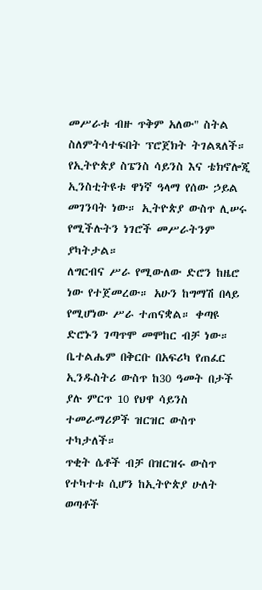መሥራቱ ብዙ ጥቅም አለው" ስትል ስለምትሳተፍበት ፕሮጀክት ትገልጻለች።
የኢትዮጵያ ስፔንስ ሳይንስ እና ቴክኖሎጂ ኢንስቲትዩቱ ዋነኛ ዓላማ የሰው ኃይል መገንባት ነው። ኢትዮጵያ ውስጥ ሊሠሩ የሚችሉትን ነገሮች መሥራትንም ያካትታል።
ለግርብና ሥራ የሚውለው ድሮን ከዜሮ ነው የተጀመረው። አሁን ከግማሽ በላይ የሚሆነው ሥራ ተጠናቋል። ቀጣዩ ድሮኑን ገጣጥሞ መሞከር ብቻ ነው።
ቤተልሔም በቅርቡ በአፍሪካ የጠፈር ኢንዱስትሪ ውስጥ ከ30 ዓመት በታች ያሉ ምርጥ 10 የህዋ ሳይንስ ተመራማሪዎች ዝርዝር ውስጥ ተካታለች።
ጥቂት ሴቶች ብቻ በዝርዝሩ ውስጥ የተካተቱ ሲሆን ከኢትዮጵያ ሁለት ወጣቶች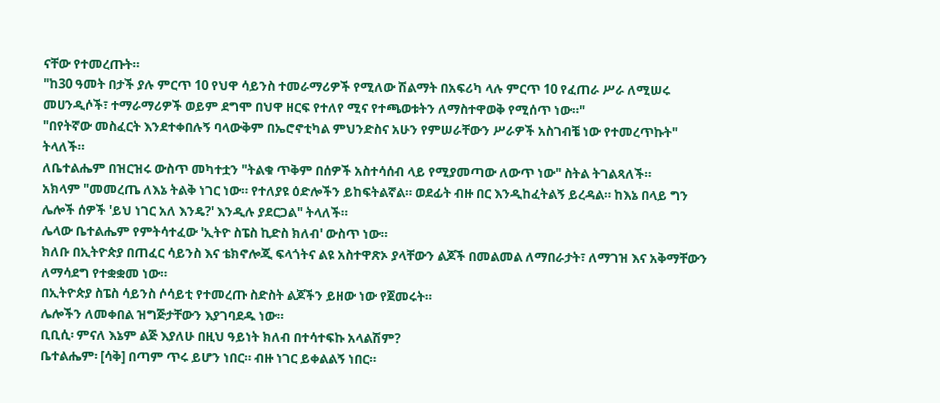ናቸው የተመረጡት።
"ከ30 ዓመት በታች ያሉ ምርጥ 10 የህዋ ሳይንስ ተመራማሪዎች የሚለው ሽልማት በአፍሪካ ላሉ ምርጥ 10 የፈጠራ ሥራ ለሚሠሩ መሀንዲሶች፣ ተማራማሪዎች ወይም ደግሞ በህዋ ዘርፍ የተለየ ሚና የተጫወቱትን ለማስተዋወቅ የሚሰጥ ነው።"
"በየትኛው መስፈርት እንደተቀበሉኝ ባላውቅም በኤሮኖቲካል ምህንድስና አሁን የምሠራቸውን ሥራዎች አስገብቼ ነው የተመረጥኩት" ትላለች።
ለቤተልሔም በዝርዝሩ ውስጥ መካተቷን "ትልቁ ጥቅም በሰዎች አስተሳሰብ ላይ የሚያመጣው ለውጥ ነው" ስትል ትገልጻለች።
አክላም "መመረጤ ለእኔ ትልቅ ነገር ነው። የተለያዩ ዕድሎችን ይከፍትልኛል። ወደፊት ብዙ በር እንዲከፈትልኝ ይረዳል። ከእኔ በላይ ግን ሌሎች ሰዎች 'ይህ ነገር አለ እንዴ?' እንዲሉ ያደርጋል" ትላለች።
ሌላው ቤተልሔም የምትሳተፈው 'ኢትዮ ስፔስ ኪድስ ክለብ' ውስጥ ነው።
ክለቡ በኢትዮጵያ በጠፈር ሳይንስ እና ቴክኖሎጂ ፍላጎትና ልዩ አስተዋጽኦ ያላቸውን ልጆች በመልመል ለማበራታት፣ ለማገዝ እና አቅማቸውን ለማሳደግ የተቋቋመ ነው።
በኢትዮጵያ ስፔስ ሳይንስ ሶሳይቲ የተመረጡ ስድስት ልጆችን ይዘው ነው የጀመሩት።
ሌሎችን ለመቀበል ዝግጅታቸውን እያገባደዱ ነው።
ቢቢሲ፡ ምናለ እኔም ልጅ እያለሁ በዚህ ዓይነት ክለብ በተሳተፍኩ አላልሽም?
ቤተልሔም፡ [ሳቅ] በጣም ጥሩ ይሆን ነበር። ብዙ ነገር ይቀልልኝ ነበር።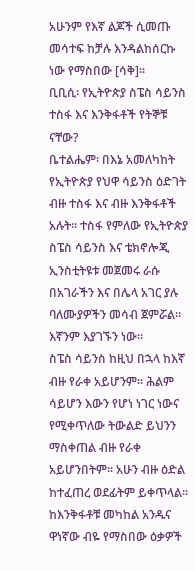አሁንም የእኛ ልጆች ሲመጡ መሳተፍ ከቻሉ እንዳልከሰርኩ ነው የማስበው [ሳቅ]።
ቢቢሲ፡ የኢትዮጵያ ስፔስ ሳይንስ ተስፋ እና እንቅፋቶች የትኞቹ ናቸው?
ቤተልሔም፡ በእኔ አመለካከት የኢትዮጵያ የህዋ ሳይንስ ዕድገት ብዙ ተስፋ እና ብዙ እንቅፋቶች አሉት። ተስፋ የምለው የኢትዮጵያ ስፔስ ሳይንስ እና ቴክኖሎጂ ኢንስቲትዩቱ መጀመሩ ራሱ በአገራችን እና በሌላ አገር ያሉ ባለሙያዎችን መሳብ ጀምሯል። እኛንም እያገኙን ነው።
ስፔስ ሳይንስ ከዚህ በኋላ ከእኛ ብዙ የራቀ አይሆንም። ሕልም ሳይሆን እውን የሆነ ነገር ነውና የሚቀጥለው ትውልድ ይህንን ማስቀጠል ብዙ የራቀ አይሆንበትም። አሁን ብዙ ዕድል ከተፈጠረ ወደፊትም ይቀጥላል።
ከእንቅፋቶቹ መካከል አንዱና ዋነኛው ብዬ የማስበው ዕቃዎች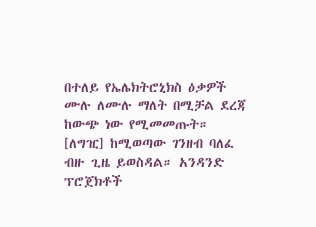በተለይ የኤሌክትሮኒክስ ዕቃዎች ሙሉ ለሙሉ ማለት በሚቻል ደረጃ ከውጭ ነው የሚመመጡት። [ለግዢ] ከሚወጣው ገንዘብ ባለፈ ብዙ ጊዜ ይወስዳል። አንዳንድ ፕሮጀክቶች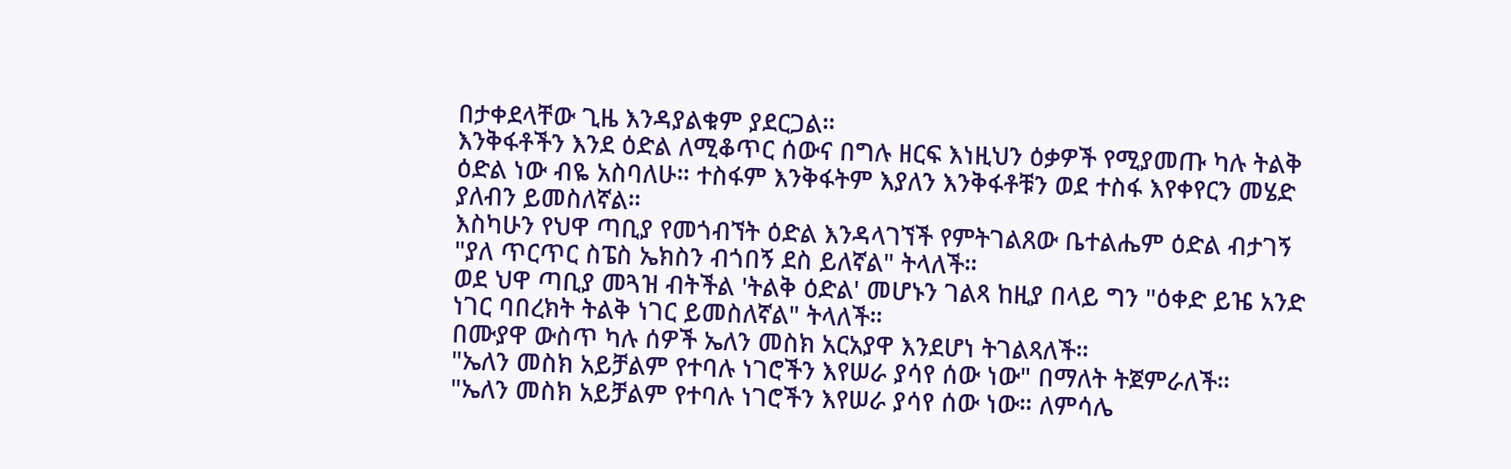በታቀደላቸው ጊዜ እንዳያልቁም ያደርጋል።
እንቅፋቶችን እንደ ዕድል ለሚቆጥር ሰውና በግሉ ዘርፍ እነዚህን ዕቃዎች የሚያመጡ ካሉ ትልቅ ዕድል ነው ብዬ አስባለሁ። ተስፋም እንቅፋትም እያለን እንቅፋቶቹን ወደ ተስፋ እየቀየርን መሄድ ያለብን ይመስለኛል።
እስካሁን የህዋ ጣቢያ የመጎብኘት ዕድል እንዳላገኘች የምትገልጸው ቤተልሔም ዕድል ብታገኝ "ያለ ጥርጥር ስፔስ ኤክስን ብጎበኝ ደስ ይለኛል" ትላለች።
ወደ ህዋ ጣቢያ መጓዝ ብትችል 'ትልቅ ዕድል' መሆኑን ገልጻ ከዚያ በላይ ግን "ዕቀድ ይዤ አንድ ነገር ባበረክት ትልቅ ነገር ይመስለኛል" ትላለች።
በሙያዋ ውስጥ ካሉ ሰዎች ኤለን መስክ አርአያዋ እንደሆነ ትገልጻለች።
"ኤለን መስክ አይቻልም የተባሉ ነገሮችን እየሠራ ያሳየ ሰው ነው" በማለት ትጀምራለች።
"ኤለን መስክ አይቻልም የተባሉ ነገሮችን እየሠራ ያሳየ ሰው ነው። ለምሳሌ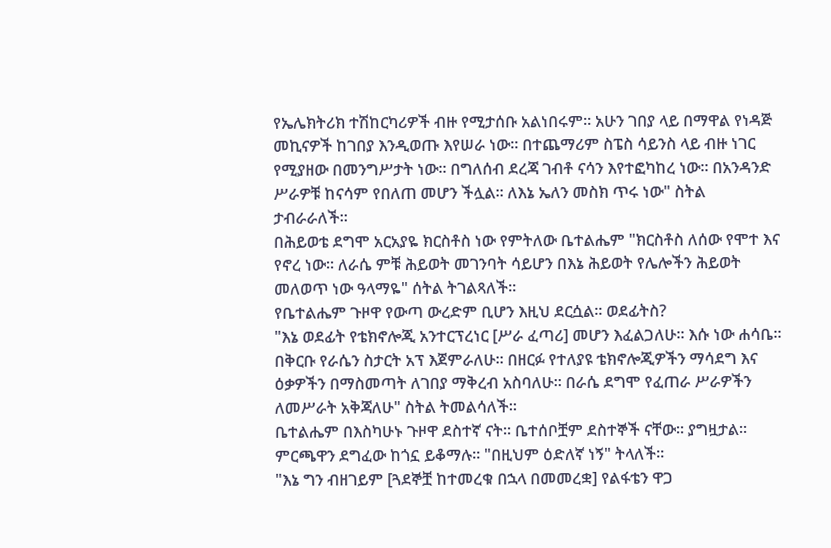የኤሌክትሪክ ተሽከርካሪዎች ብዙ የሚታሰቡ አልነበሩም። አሁን ገበያ ላይ በማዋል የነዳጅ መኪናዎች ከገበያ እንዲወጡ እየሠራ ነው። በተጨማሪም ስፔስ ሳይንስ ላይ ብዙ ነገር የሚያዘው በመንግሥታት ነው። በግለሰብ ደረጃ ገብቶ ናሳን እየተፎካከረ ነው። በአንዳንድ ሥራዎቹ ከናሳም የበለጠ መሆን ችሏል። ለእኔ ኤለን መስክ ጥሩ ነው" ስትል ታብራራለች።
በሕይወቴ ደግሞ አርአያዬ ክርስቶስ ነው የምትለው ቤተልሔም "ክርስቶስ ለሰው የሞተ እና የኖረ ነው። ለራሴ ምቹ ሕይወት መገንባት ሳይሆን በእኔ ሕይወት የሌሎችን ሕይወት መለወጥ ነው ዓላማዬ" ሰትል ትገልጻለች።
የቤተልሔም ጉዞዋ የውጣ ውረድም ቢሆን እዚህ ደርሷል። ወደፊትስ?
"እኔ ወደፊት የቴክኖሎጂ አንተርፕረነር [ሥራ ፈጣሪ] መሆን እፈልጋለሁ። እሱ ነው ሐሳቤ። በቅርቡ የራሴን ስታርት አፕ እጀምራለሁ። በዘርፉ የተለያዩ ቴክኖሎጂዎችን ማሳደግ እና ዕቃዎችን በማስመጣት ለገበያ ማቅረብ አስባለሁ። በራሴ ደግሞ የፈጠራ ሥራዎችን ለመሥራት አቅጃለሁ" ስትል ትመልሳለች።
ቤተልሔም በእስካሁኑ ጉዞዋ ደስተኛ ናት። ቤተሰቦቿም ደስተኞች ናቸው። ያግዟታል። ምርጫዋን ደግፈው ከጎኗ ይቆማሉ። "በዚህም ዕድለኛ ነኝ" ትላለች።
"እኔ ግን ብዘገይም [ጓደኞቿ ከተመረቁ በኋላ በመመረቋ] የልፋቴን ዋጋ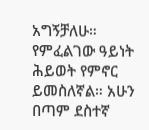አግኝቻለሁ። የምፈልገው ዓይነት ሕይወት የምኖር ይመስለኛል። አሁን በጣም ደስተኛ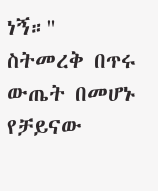ነኝ።"
ስትመረቅ በጥሩ ውጤት በመሆኑ የቻይናው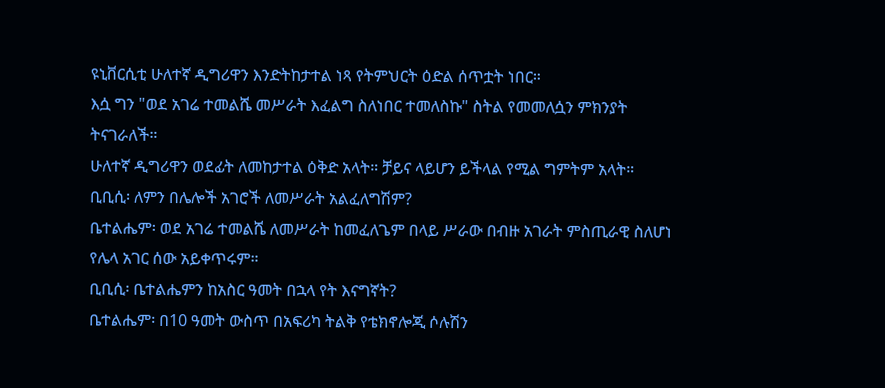ዩኒቨርሲቲ ሁለተኛ ዲግሪዋን እንድትከታተል ነጻ የትምህርት ዕድል ሰጥቷት ነበር።
እሷ ግን "ወደ አገሬ ተመልሼ መሥራት እፈልግ ስለነበር ተመለስኩ" ስትል የመመለሷን ምክንያት ትናገራለች።
ሁለተኛ ዲግሪዋን ወደፊት ለመከታተል ዕቅድ አላት። ቻይና ላይሆን ይችላል የሚል ግምትም አላት።
ቢቢሲ፡ ለምን በሌሎች አገሮች ለመሥራት አልፈለግሽም?
ቤተልሔም፡ ወደ አገሬ ተመልሼ ለመሥራት ከመፈለጌም በላይ ሥራው በብዙ አገራት ምስጢራዊ ስለሆነ የሌላ አገር ሰው አይቀጥሩም።
ቢቢሲ፡ ቤተልሔምን ከአስር ዓመት በኋላ የት እናግኛት?
ቤተልሔም፡ በ10 ዓመት ውስጥ በአፍሪካ ትልቅ የቴክኖሎጂ ሶሉሽን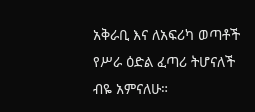አቅራቢ እና ለአፍሪካ ወጣቶች የሥራ ዕድል ፈጣሪ ትሆናለች ብዬ አምናለሁ።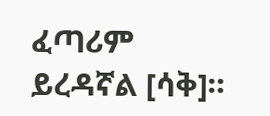ፈጣሪም ይረዳኛል [ሳቅ]።